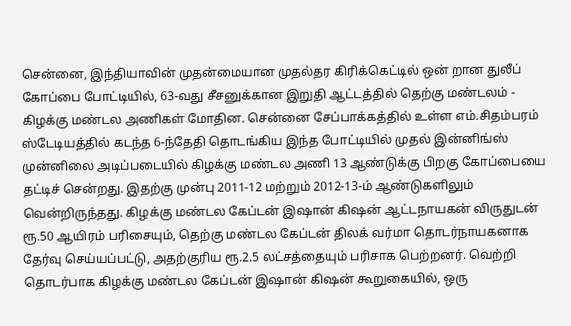சென்னை, இந்தியாவின் முதன்மையான முதல்தர கிரிக்கெட்டில் ஒன் றான துலீப் கோப்பை போட்டியில், 63-வது சீசனுக்கான இறுதி ஆட்டத்தில் தெற்கு மண்டலம் - கிழக்கு மண்டல அணிகள் மோதின. சென்னை சேப்பாக்கத்தில் உள்ள எம்.சிதம்பரம் ஸ்டேடியத்தில் கடந்த 6-ந்தேதி தொடங்கிய இந்த போட்டியில் முதல் இன்னிங்ஸ் முன்னிலை அடிப்படையில் கிழக்கு மண்டல அணி 13 ஆண்டுக்கு பிறகு கோப்பையை தட்டிச் சென்றது. இதற்கு முன்பு 2011-12 மற்றும் 2012-13-ம் ஆண்டுகளிலும் வென்றிருந்தது. கிழக்கு மண்டல கேப்டன் இஷான் கிஷன் ஆட்டநாயகன் விருதுடன் ரூ.50 ஆயிரம் பரிசையும், தெற்கு மண்டல கேப்டன் திலக் வர்மா தொடர்நாயகனாக தேர்வு செய்யப்பட்டு, அதற்குரிய ரூ.2.5 லட்சத்தையும் பரிசாக பெற்றனர். வெற்றி தொடர்பாக கிழக்கு மண்டல கேப்டன் இஷான் கிஷன் கூறுகையில், ஒரு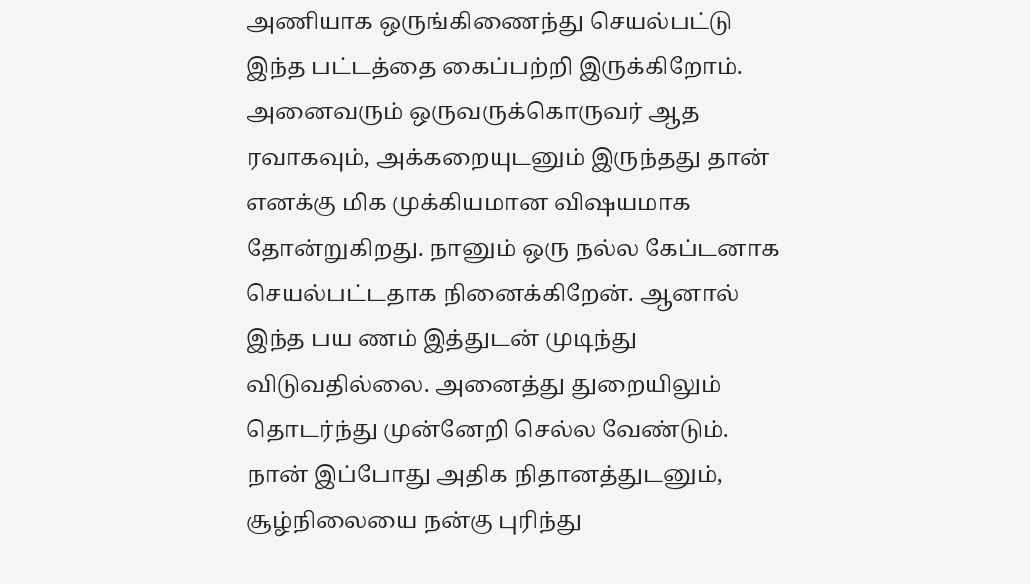அணியாக ஒருங்கிணைந்து செயல்பட்டு இந்த பட்டத்தை கைப்பற்றி இருக்கிறோம். அனைவரும் ஒருவருக்கொருவர் ஆத ரவாகவும், அக்கறையுடனும் இருந்தது தான் எனக்கு மிக முக்கியமான விஷயமாக தோன்றுகிறது. நானும் ஒரு நல்ல கேப்டனாக செயல்பட்டதாக நினைக்கிறேன். ஆனால் இந்த பய ணம் இத்துடன் முடிந்து விடுவதில்லை. அனைத்து துறையிலும் தொடர்ந்து முன்னேறி செல்ல வேண்டும். நான் இப்போது அதிக நிதானத்துடனும், சூழ்நிலையை நன்கு புரிந்து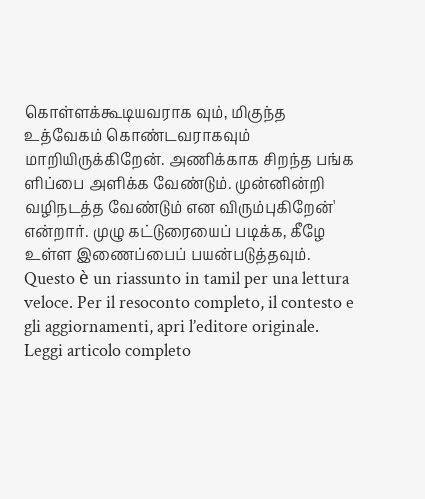கொள்ளக்கூடியவராக வும், மிகுந்த உத்வேகம் கொண்டவராகவும் மாறியிருக்கிறேன். அணிக்காக சிறந்த பங்க ளிப்பை அளிக்க வேண்டும். முன்னின்றி வழிநடத்த வேண்டும் என விரும்புகிறேன்' என்றார். முழு கட்டுரையைப் படிக்க, கீழே உள்ள இணைப்பைப் பயன்படுத்தவும்.
Questo è un riassunto in tamil per una lettura veloce. Per il resoconto completo, il contesto e gli aggiornamenti, apri l’editore originale.
Leggi articolo completo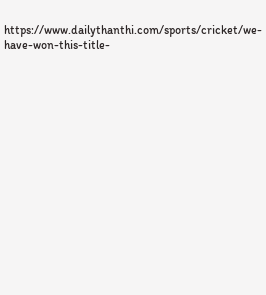https://www.dailythanthi.com/sports/cricket/we-have-won-this-title-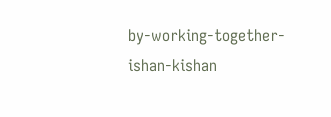by-working-together-ishan-kishan